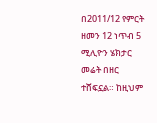በ2011/12 የምርት ዘመን 12 ነጥብ 5 ሚሊዮን ሄክታር መሬት በዘር ተሸፍኗል። ከዚህም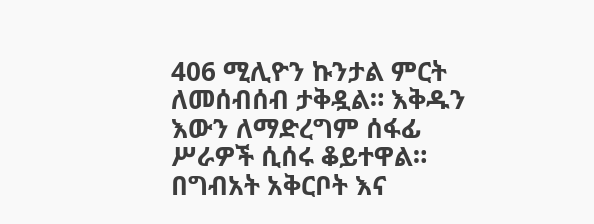406 ሚሊዮን ኩንታል ምርት ለመሰብሰብ ታቅዷል። እቅዱን እውን ለማድረግም ሰፋፊ ሥራዎች ሲሰሩ ቆይተዋል። በግብአት አቅርቦት እና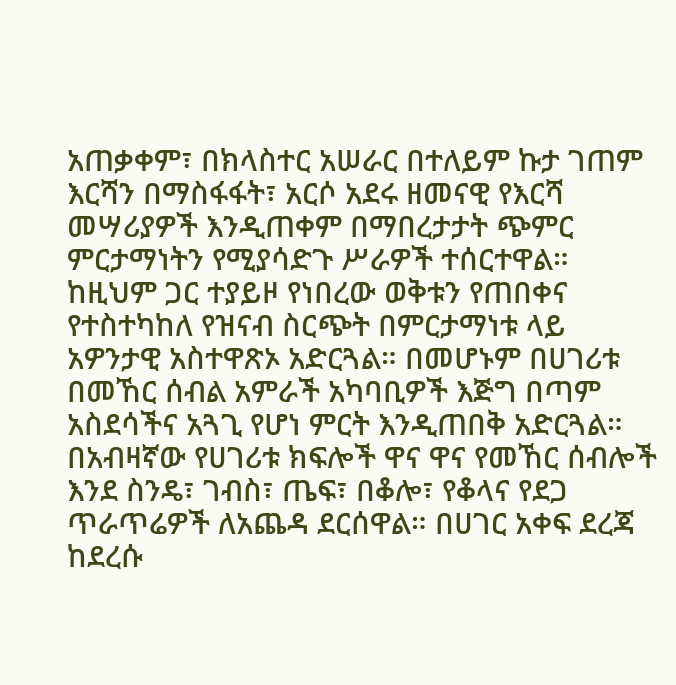አጠቃቀም፣ በክላስተር አሠራር በተለይም ኩታ ገጠም እርሻን በማስፋፋት፣ አርሶ አደሩ ዘመናዊ የእርሻ መሣሪያዎች እንዲጠቀም በማበረታታት ጭምር ምርታማነትን የሚያሳድጉ ሥራዎች ተሰርተዋል።
ከዚህም ጋር ተያይዞ የነበረው ወቅቱን የጠበቀና የተስተካከለ የዝናብ ስርጭት በምርታማነቱ ላይ አዎንታዊ አስተዋጽኦ አድርጓል። በመሆኑም በሀገሪቱ በመኸር ሰብል አምራች አካባቢዎች እጅግ በጣም አስደሳችና አጓጊ የሆነ ምርት እንዲጠበቅ አድርጓል።
በአብዛኛው የሀገሪቱ ክፍሎች ዋና ዋና የመኸር ሰብሎች እንደ ስንዴ፣ ገብስ፣ ጤፍ፣ በቆሎ፣ የቆላና የደጋ ጥራጥሬዎች ለአጨዳ ደርሰዋል። በሀገር አቀፍ ደረጃ ከደረሱ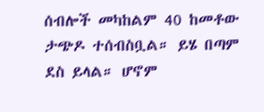ሰብሎች መካከልም 40 ከመቶው ታጭዶ ተሰብስቧል። ይሄ በጣም ደስ ይላል። ሆኖም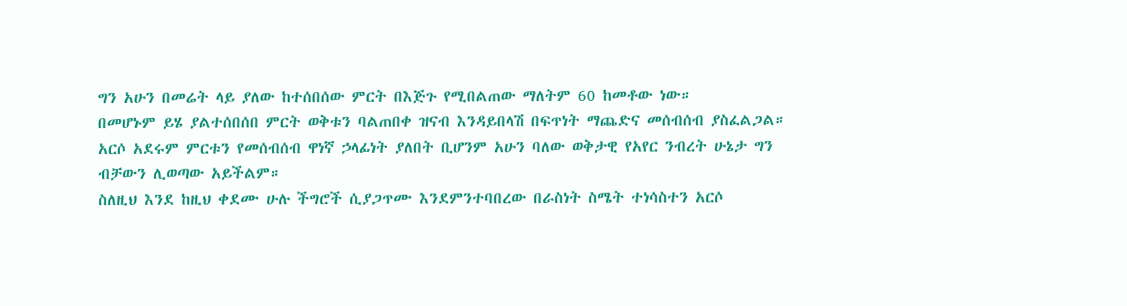ግን አሁን በመሬት ላይ ያለው ከተሰበሰው ምርት በእጅጉ የሚበልጠው ማለትም 60 ከመቶው ነው።
በመሆኑም ይሄ ያልተሰበሰበ ምርት ወቅቱን ባልጠበቀ ዝናብ እንዳይበላሽ በፍጥነት ማጨድና መሰብሰብ ያስፈልጋል። አርሶ አደሩም ምርቱን የመሰብሰብ ዋነኛ ኃላፊነት ያለበት ቢሆንም አሁን ባለው ወቅታዊ የአየር ንብረት ሁኔታ ግን ብቻውን ሊወጣው አይችልም።
ስለዚህ እንደ ከዚህ ቀደሙ ሁሉ ችግሮች ሲያጋጥሙ እንደምንተባበረው በራስነት ስሜት ተነሳስተን አርሶ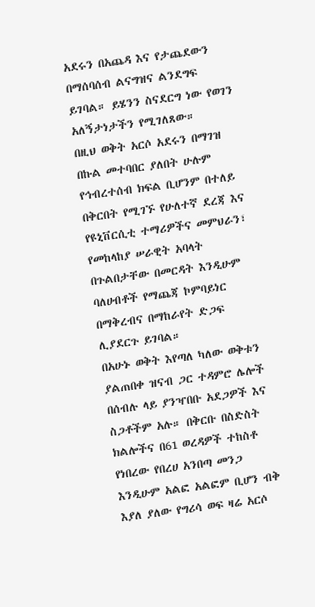አደሩን በአጨዳ እና የታጨደውን በማሰባሰብ ልናግዝና ልንደግፍ ይገባል። ይሄንን ስናደርግ ነው የወገን አለኝታነታችን የሚገለጸው።
በዚህ ወቅት አርሶ አደሩን በማገዝ በኩል መተባበር ያለበት ሁሉም የኅብረተሰብ ክፍል ቢሆንም በተለይ በቅርበት የሚገኙ የሁለተኛ ደረጃ እና የዩኒቨርሲቲ ተማሪዎችና መምህራን፣ የመከላከያ ሠራዊት አባላት በጉልበታቸው በመርዳት እንዲሁም ባለሀብቶች የማጨጃ ኮምባይነር በማቅረብና በማከራየት ድጋፍ ሊያደርጉ ይገባል።
በአሁኑ ወቅት እየጣለ ካለው ወቅቱን ያልጠበቀ ዝናብ ጋር ተዳምሮ ሌሎች በሰብሉ ላይ ያንዣበቡ አደጋዎች እና ስጋቶችም አሉ። በቅርቡ በስድስት ክልሎችና በ61 ወረዳዎች ተከስቶ የነበረው የበረሀ አንበጣ መንጋ እንዲሁም አልፎ አልፎም ቢሆን ብቅ እያለ ያለው የግሪሳ ወፍ ዛሬ አርሶ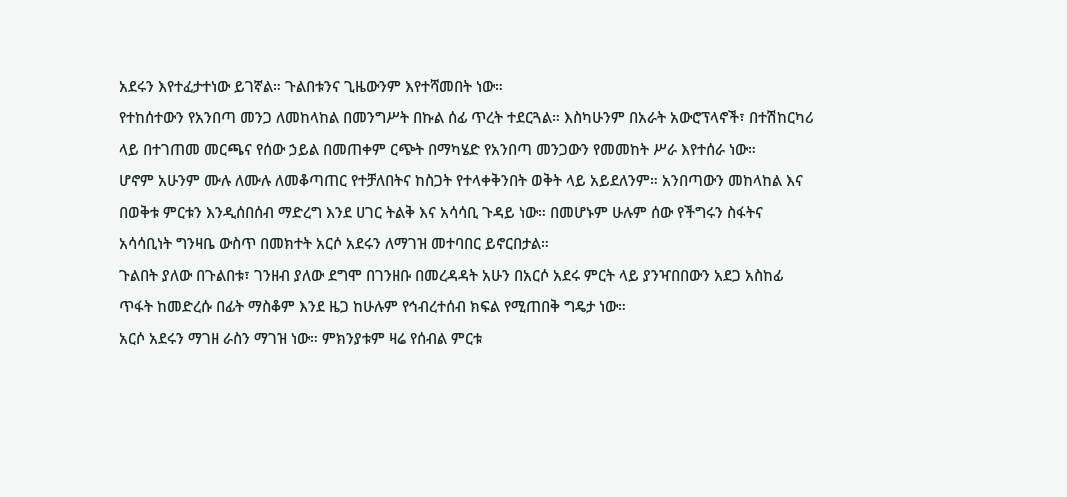አደሩን እየተፈታተነው ይገኛል። ጉልበቱንና ጊዜውንም እየተሻመበት ነው።
የተከሰተውን የአንበጣ መንጋ ለመከላከል በመንግሥት በኩል ሰፊ ጥረት ተደርጓል። እስካሁንም በአራት አውሮፕላኖች፣ በተሽከርካሪ ላይ በተገጠመ መርጫና የሰው ኃይል በመጠቀም ርጭት በማካሄድ የአንበጣ መንጋውን የመመከት ሥራ እየተሰራ ነው።
ሆኖም አሁንም ሙሉ ለሙሉ ለመቆጣጠር የተቻለበትና ከስጋት የተላቀቅንበት ወቅት ላይ አይደለንም። አንበጣውን መከላከል እና በወቅቱ ምርቱን እንዲሰበሰብ ማድረግ እንደ ሀገር ትልቅ እና አሳሳቢ ጉዳይ ነው። በመሆኑም ሁሉም ሰው የችግሩን ስፋትና አሳሳቢነት ግንዛቤ ውስጥ በመክተት አርሶ አደሩን ለማገዝ መተባበር ይኖርበታል።
ጉልበት ያለው በጉልበቱ፣ ገንዘብ ያለው ደግሞ በገንዘቡ በመረዳዳት አሁን በአርሶ አደሩ ምርት ላይ ያንዣበበውን አደጋ አስከፊ ጥፋት ከመድረሱ በፊት ማስቆም እንደ ዜጋ ከሁሉም የኅብረተሰብ ክፍል የሚጠበቅ ግዴታ ነው።
አርሶ አደሩን ማገዘ ራስን ማገዝ ነው። ምክንያቱም ዛሬ የሰብል ምርቱ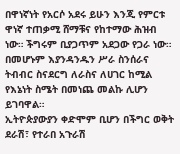በዋነኛነት የአርሶ አደሩ ይሁን እንጂ የምርቱ ዋነኛ ተጠቃሚ ሸማቹና የከተማው ሕዝብ ነው። ችግሩም ቢያጋጥም አደጋው የጋራ ነው። በመሆኑም እያንዳንዱን ሥራ ስንሰራና ትብብር ስናደርግ ለራስና ለሀገር ከሚል የእኔነት ስሜት በመነጨ መልኩ ሊሆን ይገባዋል።
ኢትዮጵያውያን ቀድሞም ቢሆን በችግር ወቅት ደራሽ፣ የተራበ አጉራሽ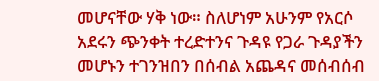መሆናቸው ሃቅ ነው። ስለሆነም አሁንም የአርሶ አደሩን ጭንቀት ተረድተንና ጉዳዩ የጋራ ጉዳያችን መሆኑን ተገንዝበን በሰብል አጨዳና መሰብሰብ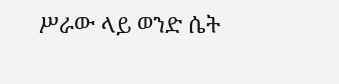ሥራው ላይ ወንድ ሴት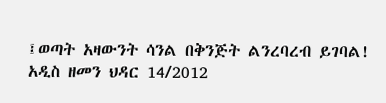፤ወጣት አዛውንት ሳንል በቅንጅት ልንረባረብ ይገባል!
አዲስ ዘመን ህዳር 14/2012